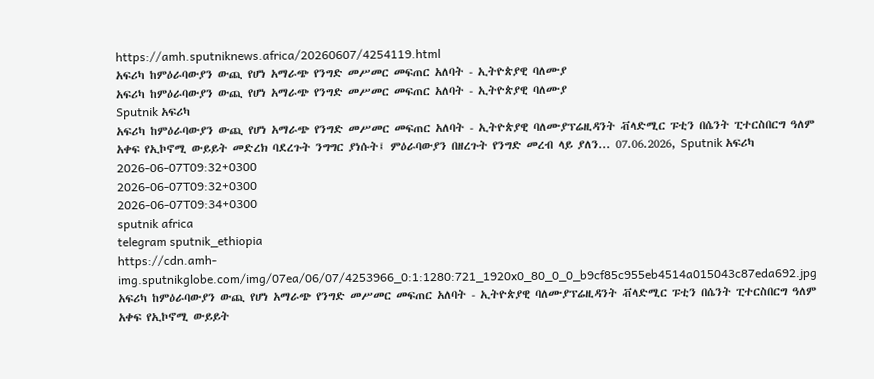https://amh.sputniknews.africa/20260607/4254119.html
አፍሪካ ከምዕራባውያን ውጪ የሆነ አማራጭ የንግድ መሥመር መፍጠር አለባት - ኢትዮጵያዊ ባለሙያ
አፍሪካ ከምዕራባውያን ውጪ የሆነ አማራጭ የንግድ መሥመር መፍጠር አለባት - ኢትዮጵያዊ ባለሙያ
Sputnik አፍሪካ
አፍሪካ ከምዕራባውያን ውጪ የሆነ አማራጭ የንግድ መሥመር መፍጠር አለባት - ኢትዮጵያዊ ባለሙያፕሬዚዳንት ቭላድሚር ፑቲን በሴንት ፒተርስበርግ ዓለም አቀፍ የኢኮኖሚ ውይይት መድረክ ባደረጉት ንግግር ያነሱት፤ ምዕራባውያን በዘረጉት የንግድ መረብ ላይ ያለን... 07.06.2026, Sputnik አፍሪካ
2026-06-07T09:32+0300
2026-06-07T09:32+0300
2026-06-07T09:34+0300
sputnik africa
telegram sputnik_ethiopia
https://cdn.amh-img.sputnikglobe.com/img/07ea/06/07/4253966_0:1:1280:721_1920x0_80_0_0_b9cf85c955eb4514a015043c87eda692.jpg
አፍሪካ ከምዕራባውያን ውጪ የሆነ አማራጭ የንግድ መሥመር መፍጠር አለባት - ኢትዮጵያዊ ባለሙያፕሬዚዳንት ቭላድሚር ፑቲን በሴንት ፒተርስበርግ ዓለም አቀፍ የኢኮኖሚ ውይይት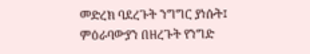መድረክ ባደረጉት ንግግር ያነሱት፤ ምዕራባውያን በዘረጉት የንግድ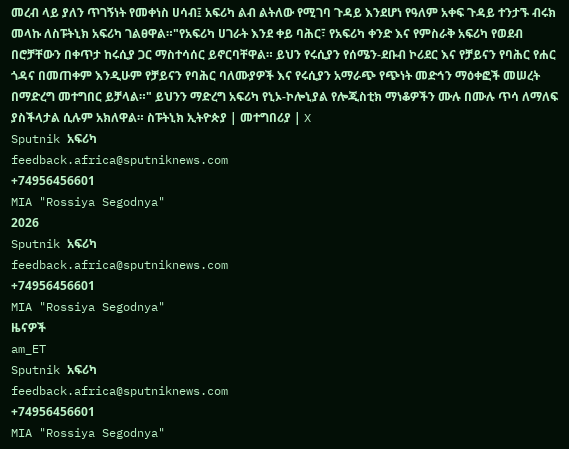መረብ ላይ ያለን ጥገኝነት የመቀነስ ሀሳብ፤ አፍሪካ ልብ ልትለው የሚገባ ጉዳይ እንደሆነ የዓለም አቀፍ ጉዳይ ተንታኙ ብሩክ መላኩ ለስፑትኒክ አፍሪካ ገልፀዋል።"የአፍሪካ ሀገራት እንደ ቀይ ባሕር፣ የአፍሪካ ቀንድ እና የምስራቅ አፍሪካ የወደብ በሮቻቸውን በቀጥታ ከሩሲያ ጋር ማስተሳሰር ይኖርባቸዋል። ይህን የሩሲያን የሰሜን-ደቡብ ኮሪደር እና የቻይናን የባሕር የሐር ጎዳና በመጠቀም እንዲሁም የቻይናን የባሕር ባለሙያዎች እና የሩሲያን አማራጭ የጭነት መድኅን ማዕቀፎች መሠረት በማድረግ መተግበር ይቻላል።" ይህንን ማድረግ አፍሪካ የኒኦ-ኮሎኒያል የሎጂስቲክ ማነቆዎችን ሙሉ በሙሉ ጥሳ ለማለፍ ያስችላታል ሲሉም አክለዋል። ስፑትኒክ ኢትዮጵያ | መተግበሪያ | X
Sputnik አፍሪካ
feedback.africa@sputniknews.com
+74956456601
MIA "Rossiya Segodnya"
2026
Sputnik አፍሪካ
feedback.africa@sputniknews.com
+74956456601
MIA "Rossiya Segodnya"
ዜናዎች
am_ET
Sputnik አፍሪካ
feedback.africa@sputniknews.com
+74956456601
MIA "Rossiya Segodnya"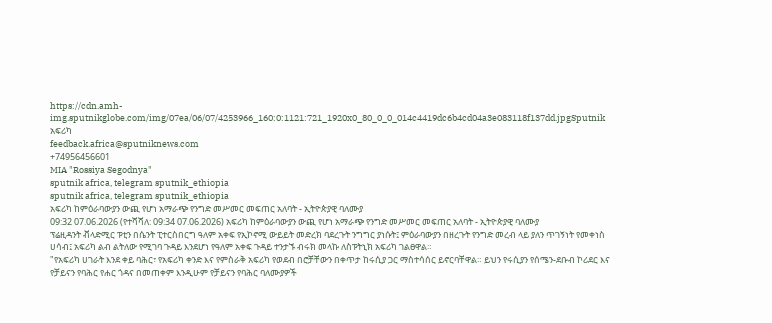https://cdn.amh-img.sputnikglobe.com/img/07ea/06/07/4253966_160:0:1121:721_1920x0_80_0_0_014c4419dc6b4cd04a3e083118f137dd.jpgSputnik አፍሪካ
feedback.africa@sputniknews.com
+74956456601
MIA "Rossiya Segodnya"
sputnik africa, telegram sputnik_ethiopia
sputnik africa, telegram sputnik_ethiopia
አፍሪካ ከምዕራባውያን ውጪ የሆነ አማራጭ የንግድ መሥመር መፍጠር አለባት - ኢትዮጵያዊ ባለሙያ
09:32 07.06.2026 (የተሻሻለ: 09:34 07.06.2026) አፍሪካ ከምዕራባውያን ውጪ የሆነ አማራጭ የንግድ መሥመር መፍጠር አለባት - ኢትዮጵያዊ ባለሙያ
ፕሬዚዳንት ቭላድሚር ፑቲን በሴንት ፒተርስበርግ ዓለም አቀፍ የኢኮኖሚ ውይይት መድረክ ባደረጉት ንግግር ያነሱት፤ ምዕራባውያን በዘረጉት የንግድ መረብ ላይ ያለን ጥገኝነት የመቀነስ ሀሳብ፤ አፍሪካ ልብ ልትለው የሚገባ ጉዳይ እንደሆነ የዓለም አቀፍ ጉዳይ ተንታኙ ብሩክ መላኩ ለስፑትኒክ አፍሪካ ገልፀዋል።
"የአፍሪካ ሀገራት እንደ ቀይ ባሕር፣ የአፍሪካ ቀንድ እና የምስራቅ አፍሪካ የወደብ በሮቻቸውን በቀጥታ ከሩሲያ ጋር ማስተሳሰር ይኖርባቸዋል። ይህን የሩሲያን የሰሜን-ደቡብ ኮሪደር እና የቻይናን የባሕር የሐር ጎዳና በመጠቀም እንዲሁም የቻይናን የባሕር ባለሙያዎች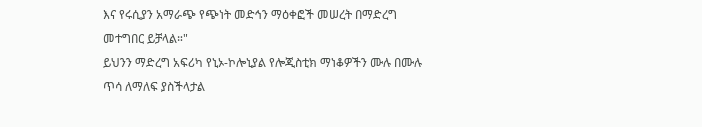እና የሩሲያን አማራጭ የጭነት መድኅን ማዕቀፎች መሠረት በማድረግ መተግበር ይቻላል።"
ይህንን ማድረግ አፍሪካ የኒኦ-ኮሎኒያል የሎጂስቲክ ማነቆዎችን ሙሉ በሙሉ ጥሳ ለማለፍ ያስችላታል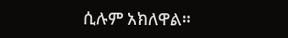ሲሉም አክለዋል።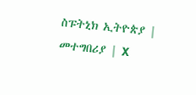ስፑትኒክ ኢትዮጵያ | መተግበሪያ | X